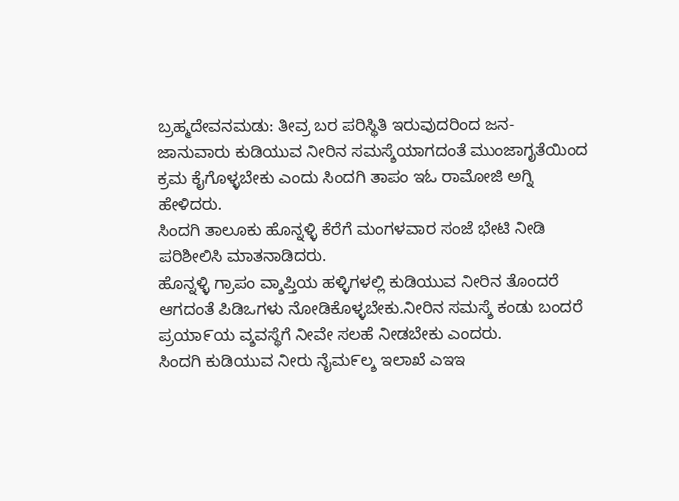ಬ್ರಹ್ಮದೇವನಮಡು: ತೀವ್ರ ಬರ ಪರಿಸ್ಥಿತಿ ಇರುವುದರಿಂದ ಜನ- ಜಾನುವಾರು ಕುಡಿಯುವ ನೀರಿನ ಸಮಸ್ಶೆಯಾಗದಂತೆ ಮುಂಜಾಗೃತೆಯಿಂದ ಕ್ರಮ ಕೈಗೊಳ್ಳಬೇಕು ಎಂದು ಸಿಂದಗಿ ತಾಪಂ ಇಓ ರಾಮೋಜಿ ಅಗ್ನಿ ಹೇಳಿದರು.
ಸಿಂದಗಿ ತಾಲೂಕು ಹೊನ್ನಳ್ಳಿ ಕೆರೆಗೆ ಮಂಗಳವಾರ ಸಂಜೆ ಭೇಟಿ ನೀಡಿ ಪರಿಶೀಲಿಸಿ ಮಾತನಾಡಿದರು.
ಹೊನ್ನಳ್ಳಿ ಗ್ರಾಪಂ ವ್ಶಾಪ್ತಿಯ ಹಳ್ಳಿಗಳಲ್ಲಿ ಕುಡಿಯುವ ನೀರಿನ ತೊಂದರೆ ಆಗದಂತೆ ಪಿಡಿಒಗಳು ನೋಡಿಕೊಳ್ಳಬೇಕು.ನೀರಿನ ಸಮಸ್ಶೆ ಕಂಡು ಬಂದರೆ ಪ್ರಯಾ೯ಯ ವ್ಶವಸ್ಥೆಗೆ ನೀವೇ ಸಲಹೆ ನೀಡಬೇಕು ಎಂದರು.
ಸಿಂದಗಿ ಕುಡಿಯುವ ನೀರು ನೈಮ೯ಲ್ಶ ಇಲಾಖೆ ಎಇಇ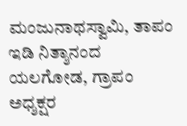ಮಂಜುನಾಥಸ್ವಾಮಿ, ತಾಪಂ ಇಡಿ ನಿತ್ಶಾನಂದ ಯಲಗೋಡ, ಗ್ರಾಪಂ ಅಧ್ಶಕ್ಷರ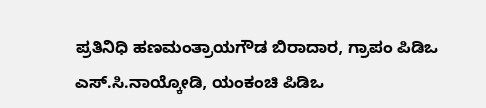ಪ್ರತಿನಿಧಿ ಹಣಮಂತ್ರಾಯಗೌಡ ಬಿರಾದಾರ, ಗ್ರಾಪಂ ಪಿಡಿಒ ಎಸ್.ಸಿ.ನಾಯ್ಕೋಡಿ, ಯಂಕಂಚಿ ಪಿಡಿಒ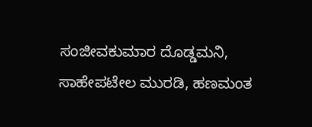ಸಂಜೀವಕುಮಾರ ದೊಡ್ಡಮನಿ, ಸಾಹೇಪಟೇಲ ಮುರಡಿ, ಹಣಮಂತ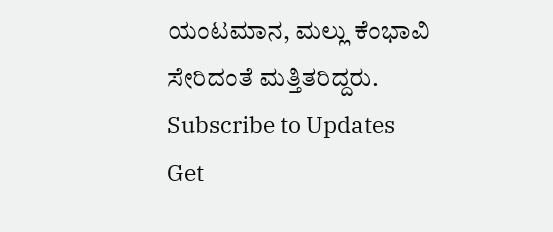ಯಂಟಮಾನ, ಮಲ್ಲು ಕೆಂಭಾವಿ ಸೇರಿದಂತೆ ಮತ್ತಿತರಿದ್ದರು.
Subscribe to Updates
Get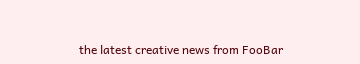the latest creative news from FooBar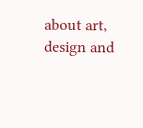about art, design and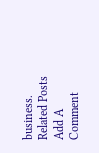business.
Related Posts
Add A Comment